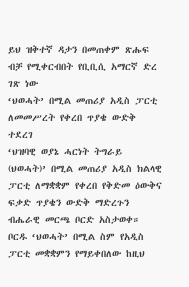ይህ ዝቅተኛ ዳታን በመጠቀም ጽሑፍ ብቻ የሚቀርብበት የቢቢሲ አማርኛ ድረ ገጽ ነው
‘ህወሓት’ በሚል መጠሪያ አዲስ ፓርቲ ለመመሥረት የቀረበ ጥያቄ ውድቅ ተደረገ
‘ህዝባዊ ወያኔ ሓርነት ትግራይ (ህወሓት)’ በሚል መጠሪያ አዲስ ክልላዊ ፓርቲ ለማቋቋም የቀረበ የቅድመ ዕውቅና ፍቃድ ጥያቄን ውድቅ ማድረጉን ብሔራዊ መርጫ ቦርድ አስታወቀ።
ቦርዱ ‘ህወሓት’ በሚል ስም የአዲስ ፓርቲ መቋቋምን የማይቀበለው ከዚህ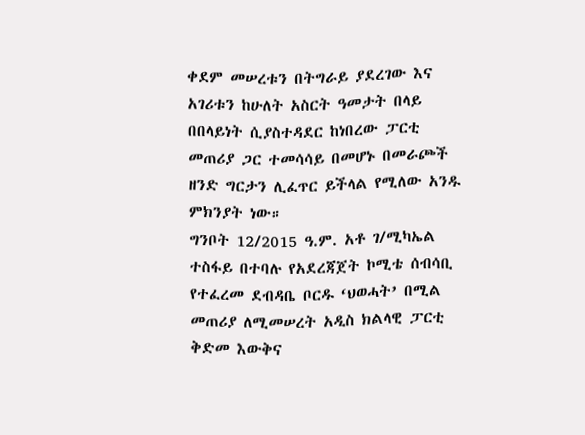ቀደም መሠረቱን በትግራይ ያደረገው እና አገሪቱን ከሁለት አስርት ዓመታት በላይ በበላይነት ሲያስተዳደር ከነበረው ፓርቲ መጠሪያ ጋር ተመሳሳይ በመሆኑ በመራጮች ዘንድ ግርታን ሊፈጥር ይችላል የሚለው አንዱ ምክንያት ነው።
ግንቦት 12/2015 ዓ.ም. አቶ ገ/ሚካኤል ተስፋይ በተባሉ የአደረጃጀት ኮሚቴ ሰብሳቢ የተፈረመ ደብዳቤ ቦርዱ ‘ህወሓት’ በሚል መጠሪያ ለሚመሠረት አዲስ ክልላዊ ፓርቲ ቅድመ እውቅና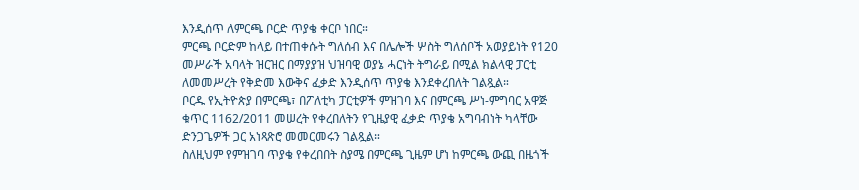እንዲሰጥ ለምርጫ ቦርድ ጥያቄ ቀርቦ ነበር።
ምርጫ ቦርድም ከላይ በተጠቀሱት ግለሰብ እና በሌሎች ሦስት ግለሰቦች አወያይነት የ120 መሥራች አባላት ዝርዝር በማያያዝ ህዝባዊ ወያኔ ሓርነት ትግራይ በሚል ክልላዊ ፓርቲ ለመመሥረት የቅድመ እውቅና ፈቃድ እንዲሰጥ ጥያቄ እንደቀረበለት ገልጿል።
ቦርዱ የኢትዮጵያ በምርጫ፣ በፖለቲካ ፓርቲዎች ምዝገባ እና በምርጫ ሥነ-ምግባር አዋጅ ቁጥር 1162/2011 መሠረት የቀረበለትን የጊዜያዊ ፈቃድ ጥያቄ አግባብነት ካላቸው ድንጋጌዎች ጋር አነጻጽሮ መመርመሩን ገልጿል።
ስለዚህም የምዝገባ ጥያቄ የቀረበበት ስያሜ በምርጫ ጊዜም ሆነ ከምርጫ ውጪ በዜጎች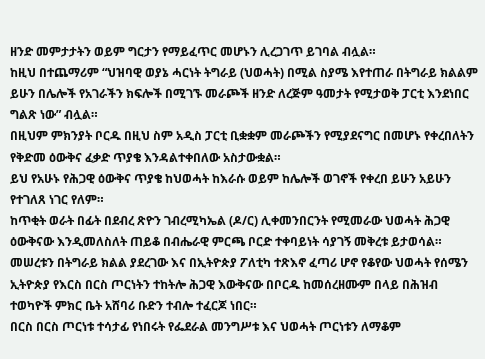ዘንድ መምታታትን ወይም ግርታን የማይፈጥር መሆኑን ሊረጋገጥ ይገባል ብሏል።
ከዚህ በተጨማሪም “ህዝባዊ ወያኔ ሓርነት ትግራይ (ህወሓት) በሚል ስያሜ እየተጠራ በትግራይ ክልልም ይሁን በሌሎች የአገራችን ክፍሎች በሚገኙ መራጮች ዘንድ ለረጅም ዓመታት የሚታወቅ ፓርቲ እንደነበር ግልጽ ነው” ብሏል።
በዚህም ምክንያት ቦርዱ በዚህ ስም አዲስ ፓርቲ ቢቋቋም መራጮችን የሚያደናግር በመሆኑ የቀረበለትን የቅድመ ዕውቅና ፈቃድ ጥያቄ እንዳልተቀበለው አስታውቋል።
ይህ የአሁኑ የሕጋዊ ዕውቅና ጥያቄ ከህወሓት ከእራሱ ወይም ከሌሎች ወገኖች የቀረበ ይሁን አይሁን የተገለጸ ነገር የለም።
ከጥቂት ወራት በፊት በደብረ ጽዮን ገብረሚካኤል (ዶ/ር) ሊቀመንበርንት የሚመራው ህወሓት ሕጋዊ ዕውቅናው እንዲመለስለት ጠይቆ በብሔራዊ ምርጫ ቦርድ ተቀባይነት ሳያገኝ መቅረቱ ይታወሳል።
መሠረቱን በትግራይ ክልል ያደረገው እና በኢትዮጵያ ፖለቲካ ተጽእኖ ፈጣሪ ሆኖ የቆየው ህወሓት የሰሜን ኢትዮጵያ የእርስ በርስ ጦርነትን ተከትሎ ሕጋዊ እውቅናው በቦርዱ ከመሰረዘሙም በላይ በሕዝብ ተወካዮች ምክር ቤት አሸባሪ ቡድን ተብሎ ተፈርጆ ነበር።
በርስ በርስ ጦርነቱ ተሳታፊ የነበሩት የፌደራል መንግሥቱ እና ህወሓት ጦርነቱን ለማቆም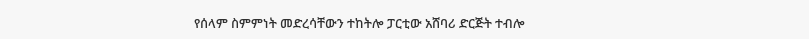የሰላም ስምምነት መድረሳቸውን ተከትሎ ፓርቲው አሸባሪ ድርጅት ተብሎ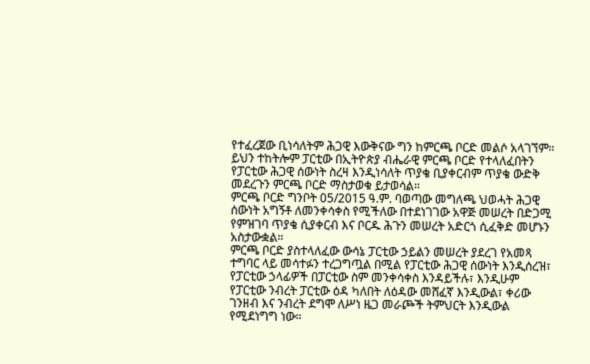የተፈረጀው ቢነሳለትም ሕጋዊ እውቅናው ግን ከምርጫ ቦርድ መልሶ አላገኘም።
ይህን ተከትሎም ፓርቲው በኢትዮጵያ ብሔራዊ ምርጫ ቦርድ የተላለፈበትን የፓርቲው ሕጋዊ ሰውነት ስረዛ እንዲነሳለት ጥያቄ ቢያቀርብም ጥያቄ ውድቅ መደረጉን ምርጫ ቦርድ ማስታወቁ ይታወሳል።
ምርጫ ቦርድ ግንቦት 05/2015 ዓ.ም. ባወጣው መግለጫ ህወሓት ሕጋዊ ሰውነት አግኝቶ ለመንቀሳቀስ የሚችለው በተደነገገው አዋጅ መሠረት በድጋሚ የምዝገባ ጥያቄ ሲያቀርብ እና ቦርዱ ሕጉን መሠረት አድርጎ ሲፈቅድ መሆኑን አስታውቋል።
ምርጫ ቦርድ ያስተላለፈው ውሳኔ ፓርቲው ኃይልን መሠረት ያደረገ የአመጻ ተግባር ላይ መሳተፉን ተረጋግጧል በሚል የፓርቲው ሕጋዊ ሰውነት እንዲሰረዝ፣ የፓርቲው ኃላፊዎች በፓርቲው ስም መንቀሳቀስ እንዳይችሉ፣ እንዲሁም የፓርቲው ንብረት ፓርቲው ዕዳ ካለበት ለዕዳው መሸፈኛ እንዲውል፣ ቀሪው ገንዘብ እና ንብረት ደግሞ ለሥነ ዜጋ መራጮች ትምህርት እንዲውል የሚደነግግ ነው።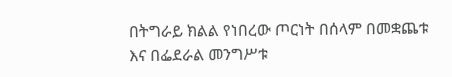በትግራይ ክልል የነበረው ጦርነት በሰላም በመቋጨቱ እና በፌደራል መንግሥቱ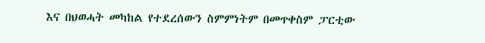እና በህወሓት መካከል የተደረሰውን ስምምነትም በመጥቀስም ፓርቲው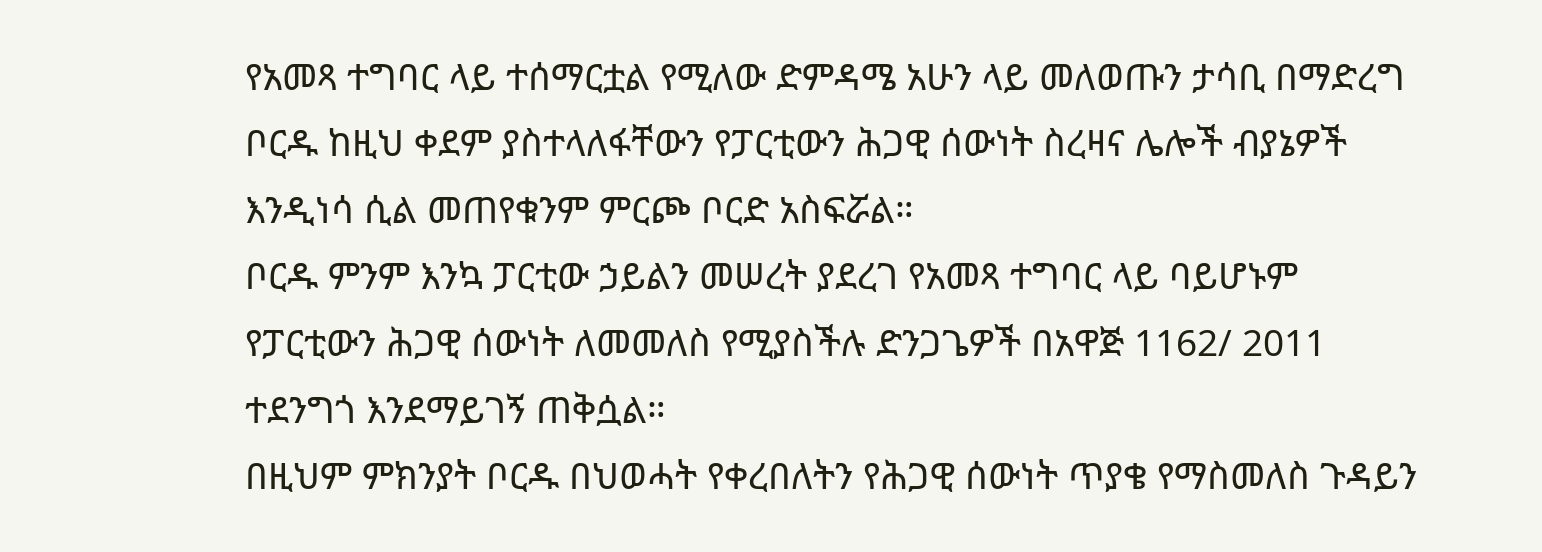የአመጻ ተግባር ላይ ተሰማርቷል የሚለው ድምዳሜ አሁን ላይ መለወጡን ታሳቢ በማድረግ ቦርዱ ከዚህ ቀደም ያስተላለፋቸውን የፓርቲውን ሕጋዊ ሰውነት ስረዛና ሌሎች ብያኔዎች እንዲነሳ ሲል መጠየቁንም ምርጮ ቦርድ አስፍሯል።
ቦርዱ ምንም እንኳ ፓርቲው ኃይልን መሠረት ያደረገ የአመጻ ተግባር ላይ ባይሆኑም የፓርቲውን ሕጋዊ ሰውነት ለመመለስ የሚያስችሉ ድንጋጌዎች በአዋጅ 1162/ 2011 ተደንግጎ እንደማይገኝ ጠቅሷል።
በዚህም ምክንያት ቦርዱ በህወሓት የቀረበለትን የሕጋዊ ሰውነት ጥያቄ የማስመለስ ጉዳይን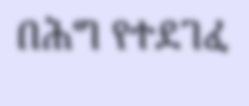በሕግ የተደገፈ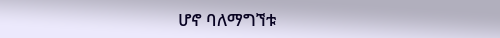ሆኖ ባለማግኘቱ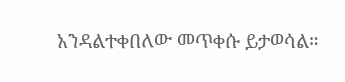አንዳልተቀበለው መጥቀሱ ይታወሳል።